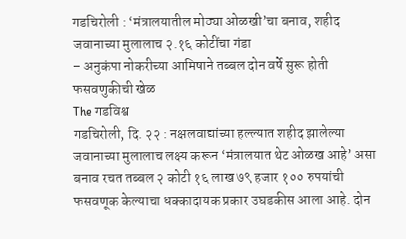गडचिरोली : ‘मंत्रालयातील मोठ्या ओळखी’चा बनाव, शहीद जवानाच्या मुलालाच २.१६ कोटींचा गंडा
– अनुकंपा नोकरीच्या आमिषाने तब्बल दोन वर्षे सुरू होती फसवणुकीची खेळ
The गडविश्व
गडचिरोली, दि. २२ : नक्षलवाद्यांच्या हल्ल्यात शहीद झालेल्या जवानाच्या मुलालाच लक्ष्य करून ‘मंत्रालयात थेट ओळख आहे’ असा बनाव रचत तब्बल २ कोटी १६ लाख ७९ हजार १०० रुपयांची फसवणूक केल्याचा धक्कादायक प्रकार उघडकीस आला आहे. दोन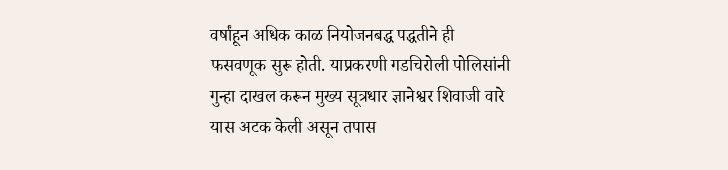वर्षांहून अधिक काळ नियोजनबद्ध पद्धतीने ही फसवणूक सुरू होती. याप्रकरणी गडचिरोली पोलिसांनी गुन्हा दाखल करून मुख्य सूत्रधार ज्ञानेश्वर शिवाजी वारे यास अटक केली असून तपास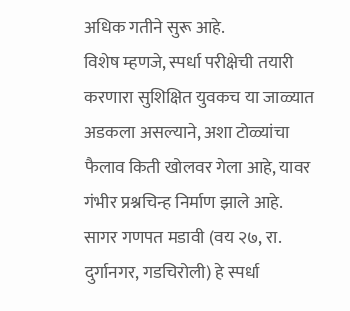अधिक गतीने सुरू आहे.
विशेष म्हणजे, स्पर्धा परीक्षेची तयारी करणारा सुशिक्षित युवकच या जाळ्यात अडकला असल्याने, अशा टोळ्यांचा फैलाव किती खोलवर गेला आहे, यावर गंभीर प्रश्नचिन्ह निर्माण झाले आहे.
सागर गणपत मडावी (वय २७, रा. दुर्गानगर, गडचिरोली) हे स्पर्धा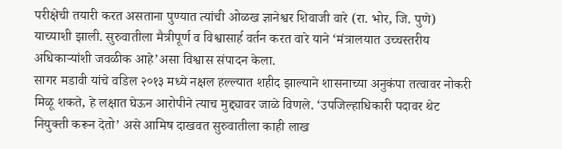परीक्षेची तयारी करत असताना पुण्यात त्यांची ओळख ज्ञानेश्वर शिवाजी वारे (रा. भोर, जि. पुणे) याच्याशी झाली. सुरुवातीला मैत्रीपूर्ण व विश्वासार्ह वर्तन करत वारे याने ‘मंत्रालयात उच्चस्तरीय अधिकाऱ्यांशी जवळीक आहे’असा विश्वास संपादन केला.
सागर मडावी यांचे वडिल २०१३ मध्ये नक्षल हल्ल्यात शहीद झाल्याने शासनाच्या अनुकंपा तत्वावर नोकरी मिळू शकते, हे लक्षात घेऊन आरोपीने त्याच मुद्द्यावर जाळे विणले. ‘उपजिल्हाधिकारी पदावर थेट नियुक्ती करून देतो’ असे आमिष दाखवत सुरुवातीला काही लाख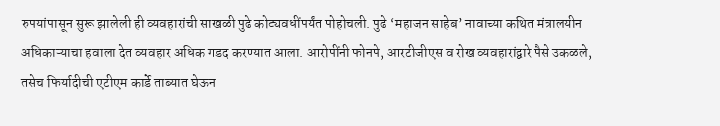रुपयांपासून सुरू झालेली ही व्यवहारांची साखळी पुढे कोट्यवधींपर्यंत पोहोचली. पुढे ‘महाजन साहेब’ नावाच्या कथित मंत्रालयीन अधिकाऱ्याचा हवाला देत व्यवहार अधिक गडद करण्यात आला. आरोपींनी फोनपे, आरटीजीएस व रोख व्यवहारांद्वारे पैसे उकळले, तसेच फिर्यादीची एटीएम कार्डे ताब्यात घेऊन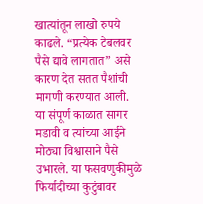खात्यांतून लाखो रुपये काढले. “प्रत्येक टेबलवर पैसे द्यावे लागतात” असे कारण देत सतत पैशांची मागणी करण्यात आली.
या संपूर्ण काळात सागर मडावी व त्यांच्या आईने मोठ्या विश्वासाने पैसे उभारले. या फसवणुकीमुळे फिर्यादीच्या कुटुंबावर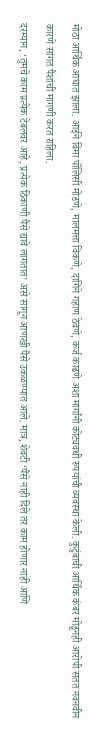मोठा आर्थिक आघात झाला. आईने विमा पॉलिसी मोडणे, मालमत्ता विकणे, दागिने गहाण ठेवणे, कर्ज काढणे अशा मार्गांनी कोट्यवधी रुपयांची व्यवस्था केली. कुटुंबाची आर्थिक कंबर मोडूनही आरोपी सतत नवनवीन कारणे सांगत पैशांची मागणी करत राहिला.
दरम्यान, ‘तुमचे काम प्रत्येक टेबलवर आहे, प्रत्येक ठिकाणी पैसे द्यावे लागतात’ असे सांगून आणखी पैसे उकळण्यात आले. मात्र, शेवटी ‘पैसे नाही दिले तर काम होणार नाही आणि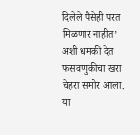दिलेले पैसेही परत मिळणार नाहीत’ अशी धमकी देत फसवणुकीचा खरा चेहरा समोर आला.
या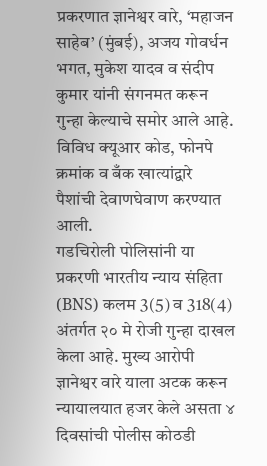प्रकरणात ज्ञानेश्वर वारे, ‘महाजन साहेब’ (मुंबई), अजय गोवर्धन भगत, मुकेश यादव व संदीप कुमार यांनी संगनमत करून गुन्हा केल्याचे समोर आले आहे. विविध क्यूआर कोड, फोनपे क्रमांक व बँक खात्यांद्वारे पैशांची देवाणघेवाण करण्यात आली.
गडचिरोली पोलिसांनी या प्रकरणी भारतीय न्याय संहिता (BNS) कलम 3(5) व 318(4) अंतर्गत २० मे रोजी गुन्हा दाखल केला आहे. मुख्य आरोपी ज्ञानेश्वर वारे याला अटक करून न्यायालयात हजर केले असता ४ दिवसांची पोलीस कोठडी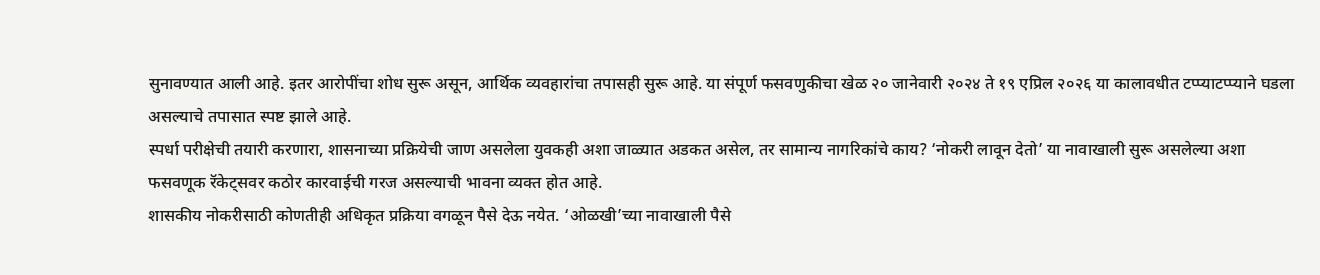सुनावण्यात आली आहे. इतर आरोपींचा शोध सुरू असून, आर्थिक व्यवहारांचा तपासही सुरू आहे. या संपूर्ण फसवणुकीचा खेळ २० जानेवारी २०२४ ते १९ एप्रिल २०२६ या कालावधीत टप्प्याटप्प्याने घडला असल्याचे तपासात स्पष्ट झाले आहे.
स्पर्धा परीक्षेची तयारी करणारा, शासनाच्या प्रक्रियेची जाण असलेला युवकही अशा जाळ्यात अडकत असेल, तर सामान्य नागरिकांचे काय? ‘नोकरी लावून देतो’ या नावाखाली सुरू असलेल्या अशा फसवणूक रॅकेट्सवर कठोर कारवाईची गरज असल्याची भावना व्यक्त होत आहे.
शासकीय नोकरीसाठी कोणतीही अधिकृत प्रक्रिया वगळून पैसे देऊ नयेत. ‘ओळखी’च्या नावाखाली पैसे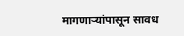मागणाऱ्यांपासून सावध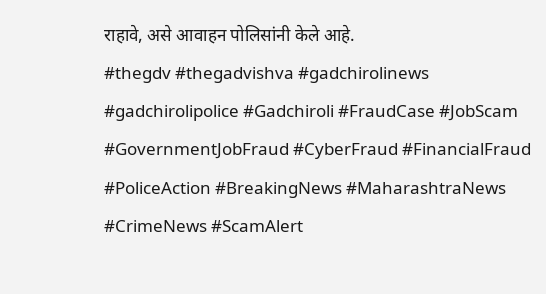राहावे, असे आवाहन पोलिसांनी केले आहे.
#thegdv #thegadvishva #gadchirolinews #gadchirolipolice #Gadchiroli #FraudCase #JobScam #GovernmentJobFraud #CyberFraud #FinancialFraud #PoliceAction #BreakingNews #MaharashtraNews #CrimeNews #ScamAlert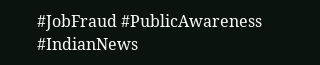#JobFraud #PublicAwareness #IndianNews